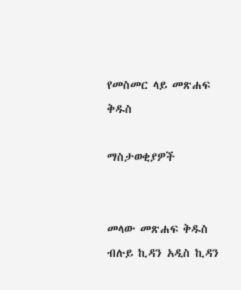የመስመር ላይ መጽሐፍ ቅዱስ

ማስታወቂያዎች


መላው መጽሐፍ ቅዱስ ብሉይ ኪዳን አዲስ ኪዳን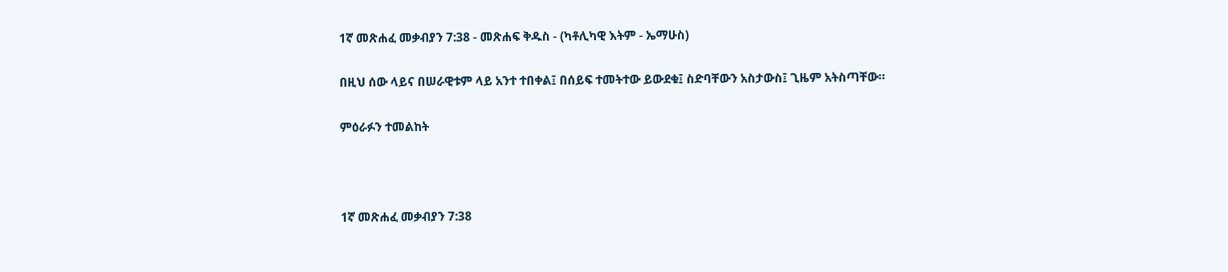1ኛ መጽሐፈ መቃብያን 7:38 - መጽሐፍ ቅዱስ - (ካቶሊካዊ እትም - ኤማሁስ)

በዚህ ሰው ላይና በሠራዊቱም ላይ አንተ ተበቀል፤ በሰይፍ ተመትተው ይውደቁ፤ ስድባቸውን አስታውስ፤ ጊዜም አትስጣቸው።

ምዕራፉን ተመልከት



1ኛ መጽሐፈ መቃብያን 7:38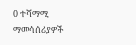0 ተሻማሚ ማመሳሰሪያዎች